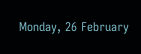Monday, 26 February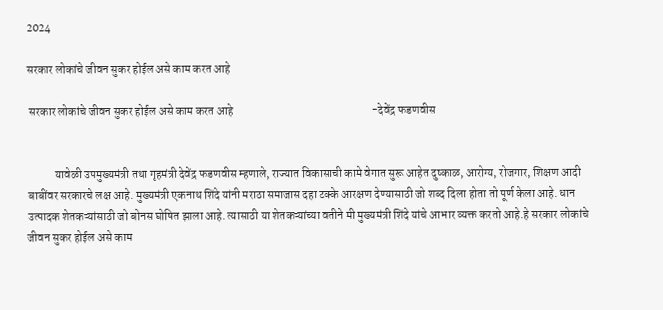2024

सरकार लोकांचे जीवन सुकर होईल असे काम करत आहे

 सरकार लोकांचे जीवन सुकर होईल असे काम करत आहे                                                            -देवेंद्र फडणवीस


            यावेळी उपमुख्यमंत्री तथा गृहमंत्री देवेंद्र फडणवीस म्हणाले, राज्यात विकासाची कामे वेगात सुरू आहेत दुष्काळ, आरोग्य, रोजगार, शिक्षण आदी बाबींवर सरकारचे लक्ष आहे. मुख्यमंत्री एकनाथ शिंदे यांनी मराठा समाजास दहा टक्के आरक्षण देण्यासाठी जो शब्द दिला होता तो पूर्ण केला आहे. धान उत्पादक शेतकऱ्यांसाठी जो बोनस घोषित झाला आहे. त्यासाठी या शेतकऱ्यांच्या वतीने मी मुख्यमंत्री शिंदे यांचे आभार व्यक्त करतो आहे.हे सरकार लोकांचे जीवन सुकर होईल असे काम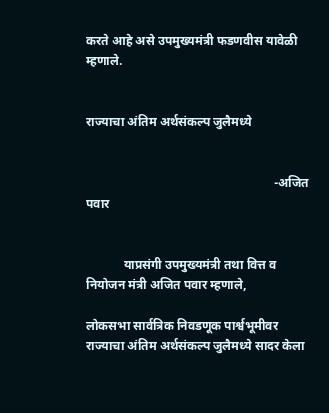करते आहे असे उपमुख्यमंत्री फडणवीस यावेळी म्हणाले.


राज्याचा अंतिम अर्थसंकल्प जुलैमध्ये


                                                            -अजित पवार


            याप्रसंगी उपमुख्यमंत्री तथा वित्त व नियोजन मंत्री अजित पवार म्हणाले,

लोकसभा सार्वत्रिक निवडणूक पार्श्वभूमीवर राज्याचा अंतिम अर्थसंकल्प जुलैमध्ये सादर केला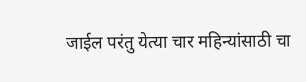जाईल परंतु येत्या चार महिन्यांसाठी चा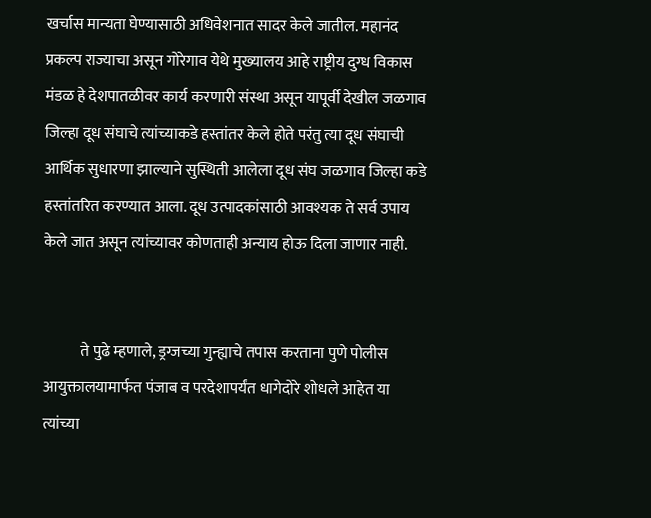खर्चास मान्यता घेण्यासाठी अधिवेशनात सादर केले जातील. महानंद प्रकल्प राज्याचा असून गोरेगाव येथे मुख्यालय आहे राष्ट्रीय दुग्ध विकास मंडळ हे देशपातळीवर कार्य करणारी संस्था असून यापूर्वी देखील जळगाव जिल्हा दूध संघाचे त्यांच्याकडे हस्तांतर केले होते परंतु त्या दूध संघाची आर्थिक सुधारणा झाल्याने सुस्थिती आलेला दूध संघ जळगाव जिल्हा कडे हस्तांतरित करण्यात आला. दूध उत्पादकांसाठी आवश्यक ते सर्व उपाय केले जात असून त्यांच्यावर कोणताही अन्याय होऊ दिला जाणार नाही.


            ते पुढे म्हणाले, ड्रग्जच्या गुन्ह्याचे तपास करताना पुणे पोलीस आयुक्तालयामार्फत पंजाब व परदेशापर्यंत धागेदोरे शोधले आहेत या त्यांच्या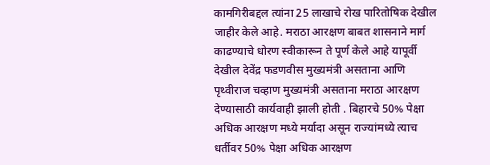कामगिरीबद्दल त्यांना 25 लाखाचे रोख पारितोषिक देखील जाहीर केले आहे. मराठा आरक्षण बाबत शासनाने मार्ग काढण्याचे धोरण स्वीकारून ते पूर्ण केले आहे यापूर्वी देखील देवेंद्र फडणवीस मुख्यमंत्री असताना आणि पृथ्वीराज चव्हाण मुख्यमंत्री असताना मराठा आरक्षण देण्यासाठी कार्यवाही झाली होती . बिहारचे 50% पेक्षा अधिक आरक्षण मध्ये मर्यादा असून राज्यांमध्ये त्याच धर्तीवर 50% पेक्षा अधिक आरक्षण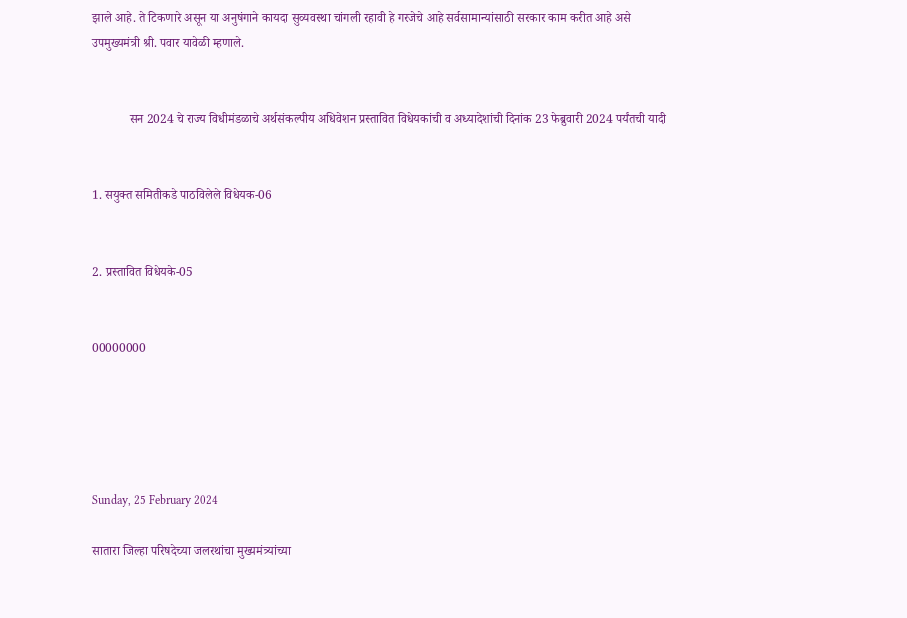झाले आहे. ते टिकणारे असून या अनुषंगाने कायदा सुव्यवस्था चांगली रहावी हे गरजेचे आहे सर्वसामान्यांसाठी सरकार काम करीत आहे असे उपमुख्यमंत्री श्री. पवार यावेळी म्हणाले.


            सन 2024 चे राज्य विधीमंडळाचे अर्थसंकल्पीय अधिवेशन प्रस्तावित विधेयकांची व अध्यादेशांची दिनांक 23 फेब्रुवारी 2024 पर्यंतची यादी


1. सयुक्त समितीकडे पाठविलेले विधेयक-06


2. प्रस्तावित विधेयके-05


00000000





Sunday, 25 February 2024

सातारा जिल्हा परिषदेच्या जलरथांचा मुख्यमंत्र्यांच्या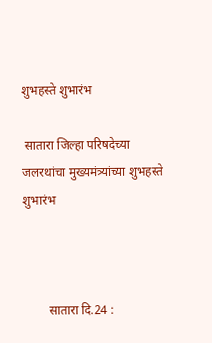शुभहस्ते शुभारंभ

 सातारा जिल्हा परिषदेच्या जलरथांचा मुख्यमंत्र्यांच्या शुभहस्ते शुभारंभ



        सातारा दि.24 :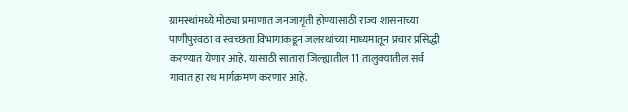ग्रामस्थांमध्ये मोठ्या प्रमाणात जनजागृती होण्यासाठी राज्य शासनाच्या पाणीपुरवठा व स्वच्छता विभागाकडून जलरथांच्या माध्यमातून प्रचार प्रसिद्धी करण्यात येणार आहे. यासाठी सातारा जिल्ह्यातील 11 तालुक्यातील सर्व गावात हा रथ मार्गक्रमण करणार आहे.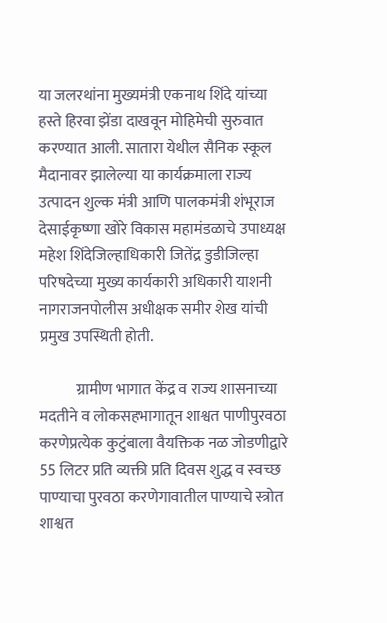या जलरथांना मुख्यमंत्री एकनाथ शिंदे यांच्या हस्ते हिरवा झेंडा दाखवून मोहिमेची सुरुवात करण्यात आली. सातारा येथील सैनिक स्कूल मैदानावर झालेल्या या कार्यक्रमाला राज्य उत्पादन शुल्क मंत्री आणि पालकमंत्री शंभूराज देसाईकृष्णा खोरे विकास महामंडळाचे उपाध्यक्ष महेश शिंदेजिल्हाधिकारी जितेंद्र डुडीजिल्हा परिषदेच्या मुख्य कार्यकारी अधिकारी याशनी नागराजनपोलीस अधीक्षक समीर शेख यांची प्रमुख उपस्थिती होती.

            ग्रामीण भागात केंद्र व राज्य शासनाच्या मदतीने व लोकसहभागातून शाश्वत पाणीपुरवठा करणेप्रत्येक कुटुंबाला वैयक्तिक नळ जोडणीद्वारे 55 लिटर प्रति व्यक्ती प्रति दिवस शुद्ध व स्वच्छ पाण्याचा पुरवठा करणेगावातील पाण्याचे स्त्रोत शाश्वत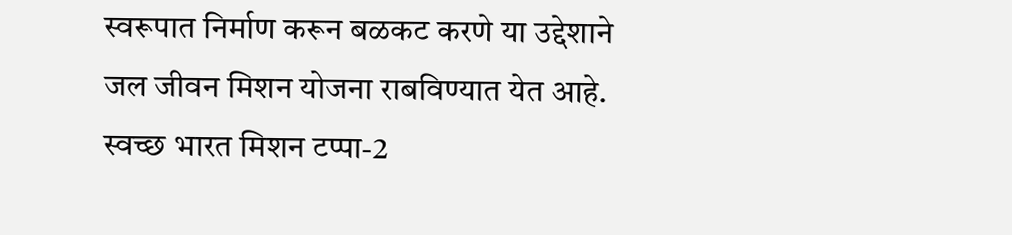स्वरूपात निर्माण करून बळकट करणे या उद्देशाने जल जीवन मिशन योजना राबविण्यात येत आहे. स्वच्छ भारत मिशन टप्पा-2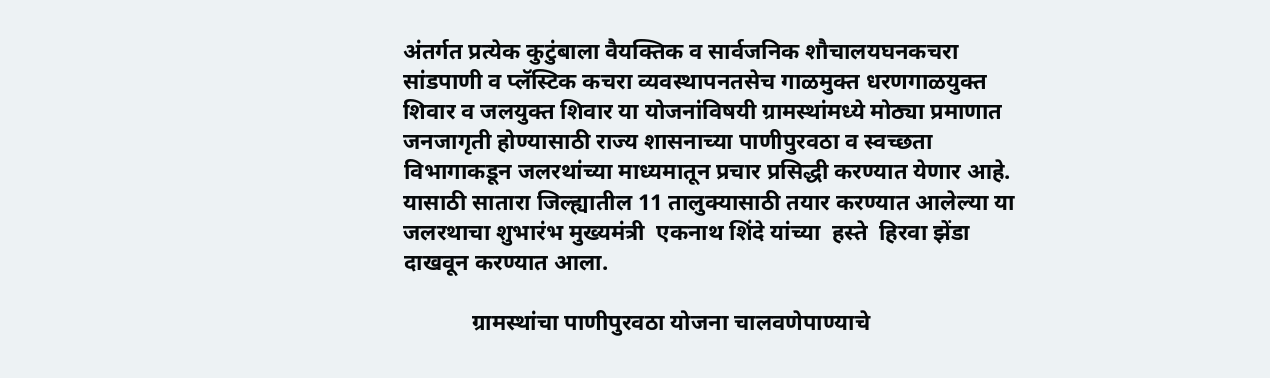अंतर्गत प्रत्येक कुटुंबाला वैयक्तिक व सार्वजनिक शौचालयघनकचरा सांडपाणी व प्लॅस्टिक कचरा व्यवस्थापनतसेच गाळमुक्त धरणगाळयुक्त शिवार व जलयुक्त शिवार या योजनांविषयी ग्रामस्थांमध्ये मोठ्या प्रमाणात जनजागृती होण्यासाठी राज्य शासनाच्या पाणीपुरवठा व स्वच्छता विभागाकडून जलरथांच्या माध्यमातून प्रचार प्रसिद्धी करण्यात येणार आहे. यासाठी सातारा जिल्ह्यातील 11 तालुक्यासाठी तयार करण्यात आलेल्या या जलरथाचा शुभारंभ मुख्यमंत्री  एकनाथ शिंदे यांच्या  हस्ते  हिरवा झेंडा दाखवून करण्यात आला.

            ग्रामस्थांचा पाणीपुरवठा योजना चालवणेपाण्याचे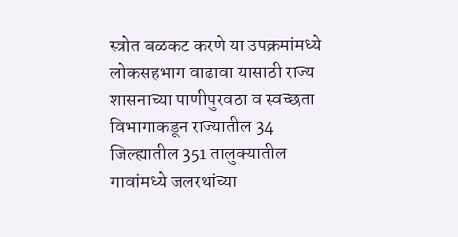स्त्रोत बळकट करणे या उपक्रमांमध्ये लोकसहभाग वाढावा यासाठी राज्य शासनाच्या पाणीपुरवठा व स्वच्छता विभागाकडून राज्यातील 34 जिल्ह्यातील 351 तालुक्यातील गावांमध्ये जलरथांच्या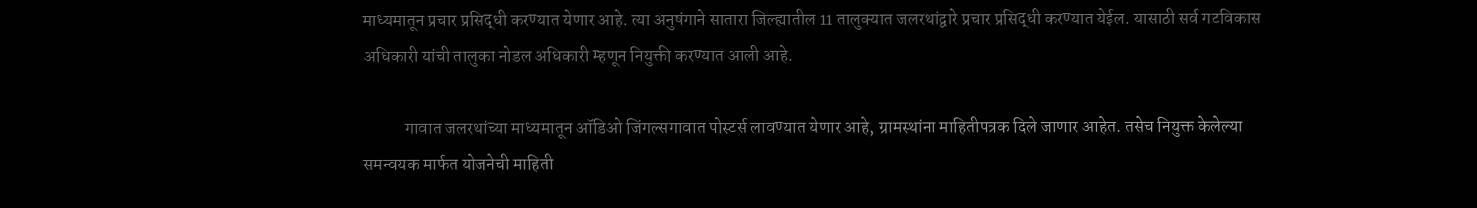माध्यमातून प्रचार प्रसिद्धी करण्यात येणार आहे. त्या अनुषंगाने सातारा जिल्ह्यातील 11 तालुक्यात जलरथांद्वारे प्रचार प्रसिद्धी करण्यात येईल. यासाठी सर्व गटविकास अधिकारी यांची तालुका नोडल अधिकारी म्हणून नियुक्ती करण्यात आली आहे.

            गावात जलरथांच्या माध्यमातून ऑडिओ जिंगल्सगावात पोस्टर्स लावण्यात येणार आहे, ग्रामस्थांना माहितीपत्रक दिले जाणार आहेत. तसेच नियुक्त केलेल्या समन्वयक मार्फत योजनेची माहिती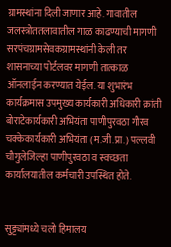ग्रामस्थांना दिली जाणार आहे. गावातील जलस्त्रोततलावातील गाळ काढण्याची मागणी सरपंचग्रामसेवकग्रामस्थांनी केली तर शासनाच्या पोर्टलवर मागणी तात्काळ ऑनलाईन करण्यात येईल. या शुभारंभ कार्यक्रमास उपमुख्य कार्यकारी अधिकारी क्रांती बोराटेकार्यकारी अभियंता पाणीपुरवठा गौरव चक्केकार्यकारी अभियंता (म.जी.प्रा.) पल्लवी चौगुलेजिल्हा पाणीपुरवठा व स्वच्छता कार्यालयातील कर्मचारी उपस्थित होते.


सुट्ट्यांमध्ये चलो हिमालय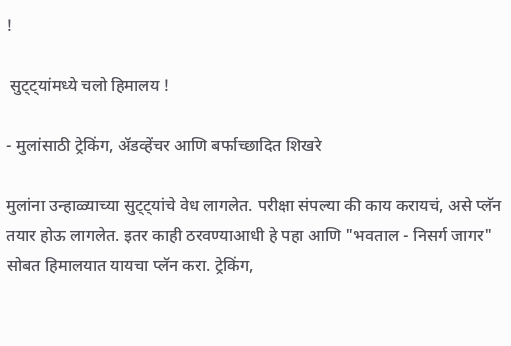!

 सुट्ट्यांमध्ये चलो हिमालय !

- मुलांसाठी ट्रेकिंग, ॲडव्हेंचर आणि बर्फाच्छादित शिखरे

मुलांना उन्हाळ्याच्या सुट्ट्यांचे वेध लागलेत. परीक्षा संपल्या की काय करायचं, असे प्लॅन तयार होऊ लागलेत. इतर काही ठरवण्याआधी हे पहा आणि "भवताल - निसर्ग जागर"  सोबत हिमालयात यायचा प्लॅन करा. ट्रेकिंग,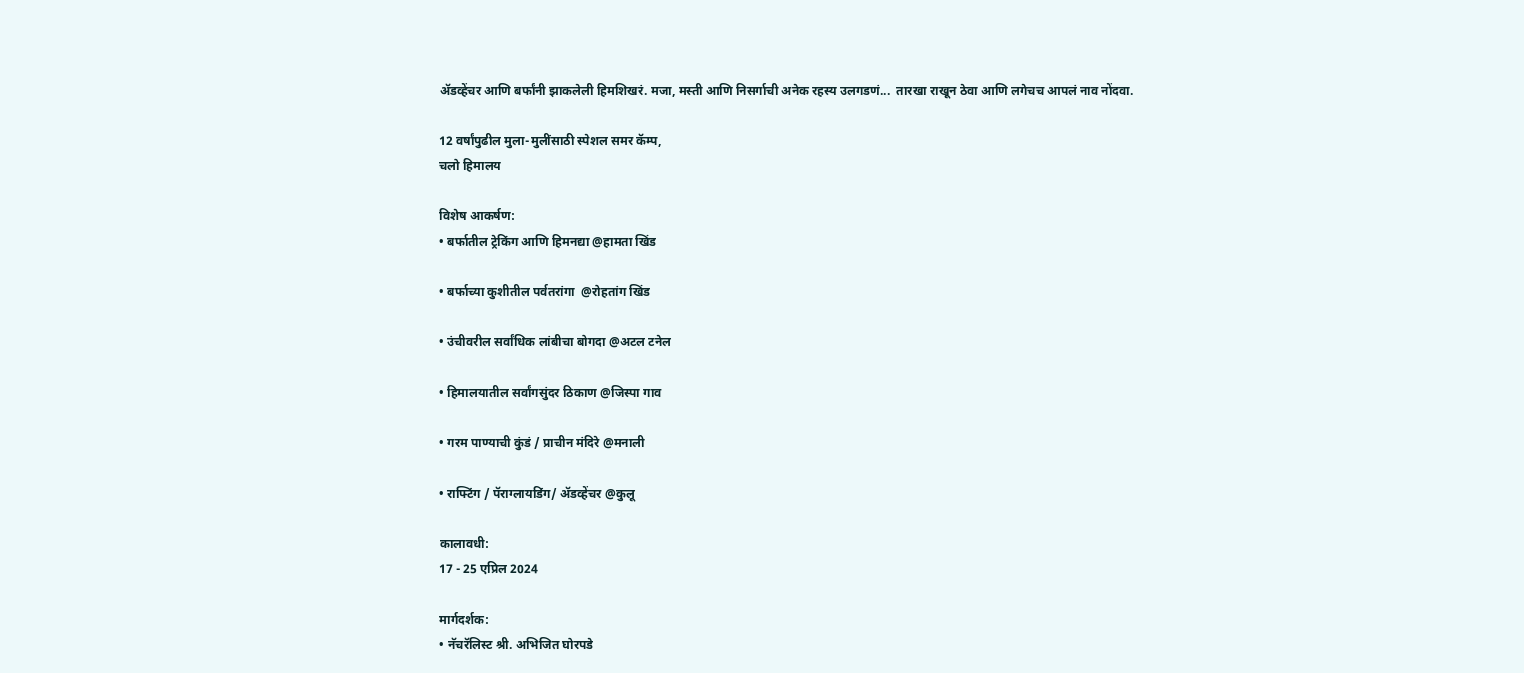ॲडव्हेंचर आणि बर्फांनी झाकलेली हिमशिखरं. मजा, मस्ती आणि निसर्गाची अनेक रहस्य उलगडणं...  तारखा राखून ठेवा आणि लगेचच आपलं नाव नोंदवा.

12 वर्षांपुढील मुला-मुलींसाठी स्पेशल समर कॅम्प,
चलो हिमालय

विशेष आकर्षण:
• बर्फातील ट्रेकिंग आणि हिमनद्या @हामता खिंड

• बर्फाच्या कुशीतील पर्वतरांगा  @रोहतांग खिंड

• उंचीवरील सर्वांधिक लांबीचा बोगदा @अटल टनेल

• हिमालयातील सर्वांगसुंदर ठिकाण @जिस्पा गाव

• गरम पाण्याची कुंडं / प्राचीन मंदिरे @मनाली

• राफ्टिंग / पॅराग्लायडिंग/ ॲडव्हेंचर @कुलू

कालावधी:
17 - 25 एप्रिल 2024

मार्गदर्शक:
• नॅचरॅलिस्ट श्री. अभिजित घोरपडे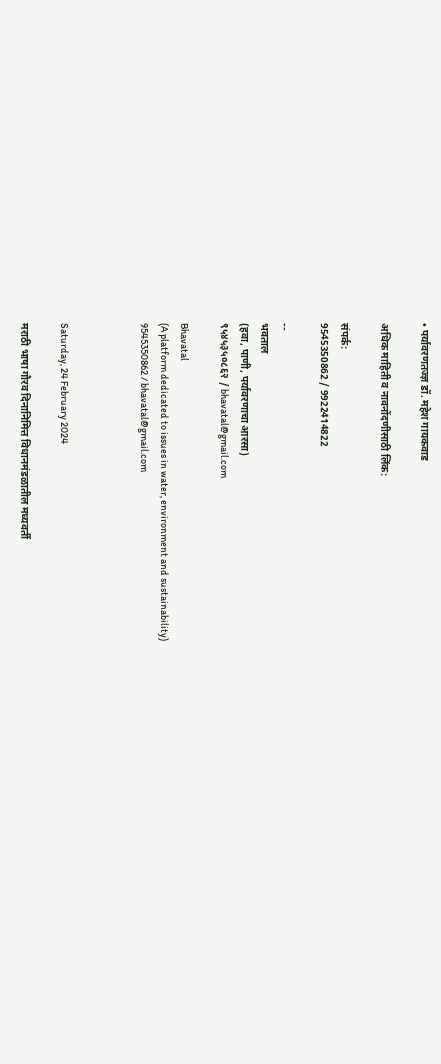• पर्यावरणतज्ज्ञ डॉ. महेश गायकवाड

अधिक माहिती व नावनोंदणीसाठी लिंक:

संपर्क:
9545350862 / 9922414822

--
भवताल
(हवा, पाणी, पर्यावरणाचा आरसा)
९५४५३५०८६२ / bhavatal@gmail.com

Bhavatal
(A platform dedicated to issues in water, environment and sustainability)
9545350862 / bhavatal@gmail.com



Saturday, 24 February 2024

मराठी भाषा गौरव दिनानिमित्त विधानमंडळातील मध्यवर्ती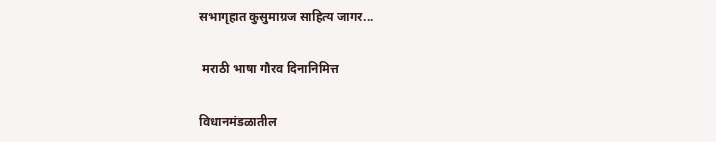सभागृहात कुसुमाग्रज साहित्य जागर...

 मराठी भाषा गौरव दिनानिमित्त

विधानमंडळातील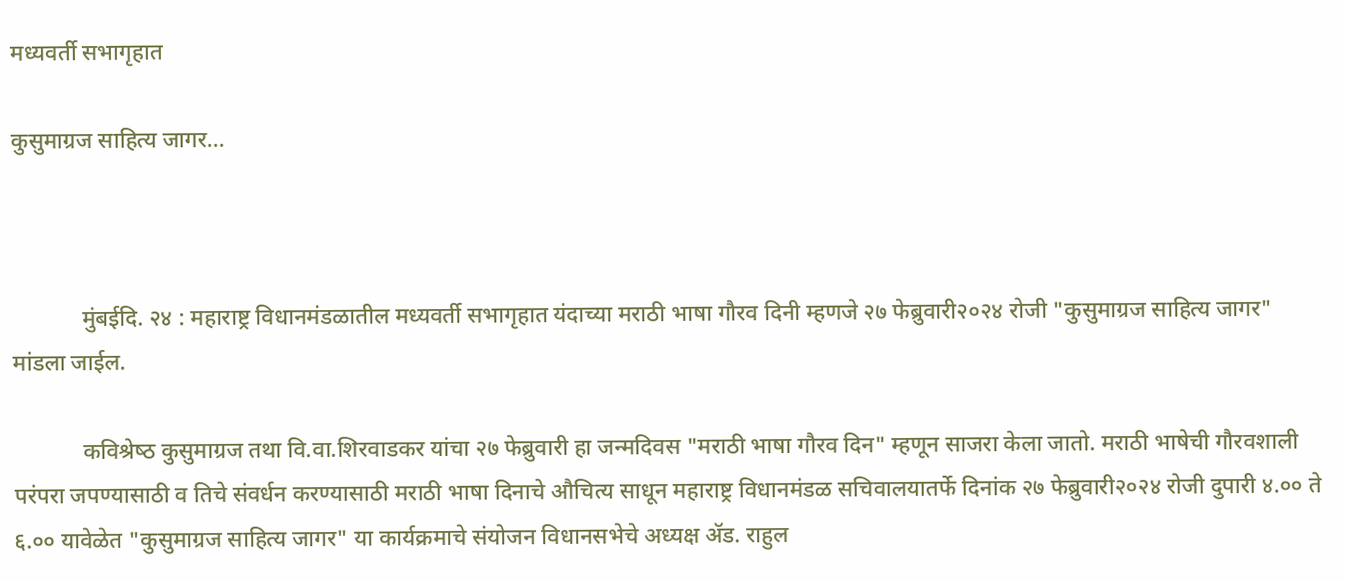मध्यवर्ती सभागृहात

कुसुमाग्रज साहित्य जागर...



            मुंबईदि. २४ : महाराष्ट्र विधानमंडळातील मध्यवर्ती सभागृहात यंदाच्या मराठी भाषा गौरव दिनी म्हणजे २७ फेब्रुवारी२०२४ रोजी "कुसुमाग्रज साहित्य जागर" मांडला जाईल.

            कविश्रेष्‍ठ कुसुमाग्रज तथा वि.वा.शिरवाडकर यांचा २७ फेब्रुवारी हा जन्मदिवस "मराठी भाषा गौरव दिन" म्हणून साजरा केला जातो. मराठी भाषेची गौरवशाली परंपरा जपण्यासाठी व तिचे संवर्धन करण्यासाठी मराठी भाषा दिनाचे औचित्य साधून महाराष्ट्र विधानमंडळ सचिवालयातर्फे दिनांक २७ फेब्रुवारी२०२४ रोजी दुपारी ४.०० ते ६.०० यावेळेत "कुसुमाग्रज साहित्य जागर" या कार्यक्रमाचे संयोजन विधानसभेचे अध्यक्ष ॲड. राहुल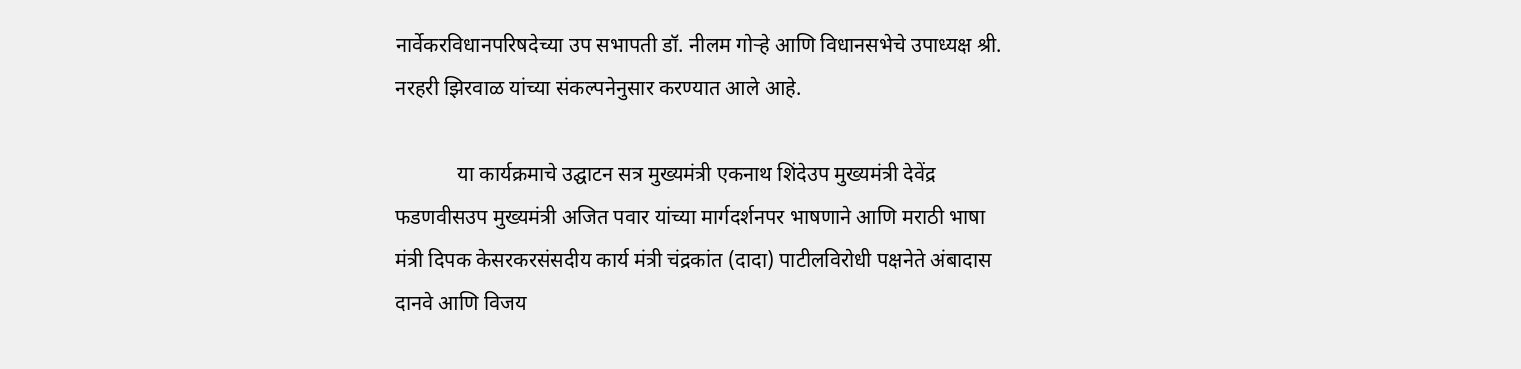नार्वेकरविधानपरिषदेच्या उप सभापती डॉ. नीलम गोऱ्हे आणि विधानसभेचे उपाध्यक्ष श्री. नरहरी झिरवाळ यांच्या संकल्पनेनुसार करण्यात आले आहे.

            या कार्यक्रमाचे उद्घाटन सत्र मुख्यमंत्री एकनाथ शिंदेउप मुख्यमंत्री देवेंद्र फडणवीसउप मुख्यमंत्री अजित पवार यांच्या मार्गदर्शनपर भाषणाने आणि मराठी भाषा मंत्री दिपक केसरकरसंसदीय कार्य मंत्री चंद्रकांत (दादा) पाटीलविरोधी पक्षनेते अंबादास दानवे आणि विजय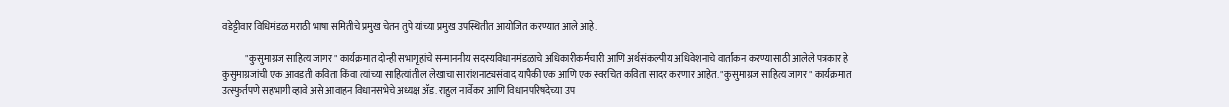वडेट्टीवार विधिमंडळ मराठी भाषा समितीचे प्रमुख चेतन तुपे यांच्या प्रमुख उपस्थितीत आयोजित करण्यात आले आहे.

            "कुसुमाग्रज साहित्य जागर" कार्यक्रमात दोन्ही सभागृहांचे सन्माननीय सदस्यविधानमंडळाचे अधिकारीकर्मचारी आणि अर्थसंकल्पीय अधिवेशनाचे वार्तांकन करण्यासाठी आलेले पत्रकार हे कुसुमाग्रजांची एक आवडती कविता किंवा त्यांच्या साहित्यांतील लेखाचा सारांशनाट्यसंवाद यापैकी एक आणि एक स्वरचित कविता सादर करणार आहेत. "कुसुमाग्रज साहित्य जागर" कार्यक्रमात उत्स्फुर्तपणे सहभागी व्हावे असे आवाहन विधानसभेचे अध्यक्ष ॲड. राहुल नार्वेकर आणि विधानपरिषदेच्या उप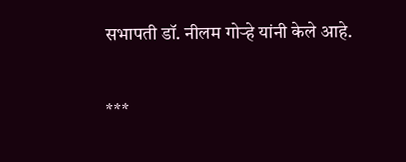सभापती डॉ. नीलम गोऱ्हे यांनी केले आहे.

***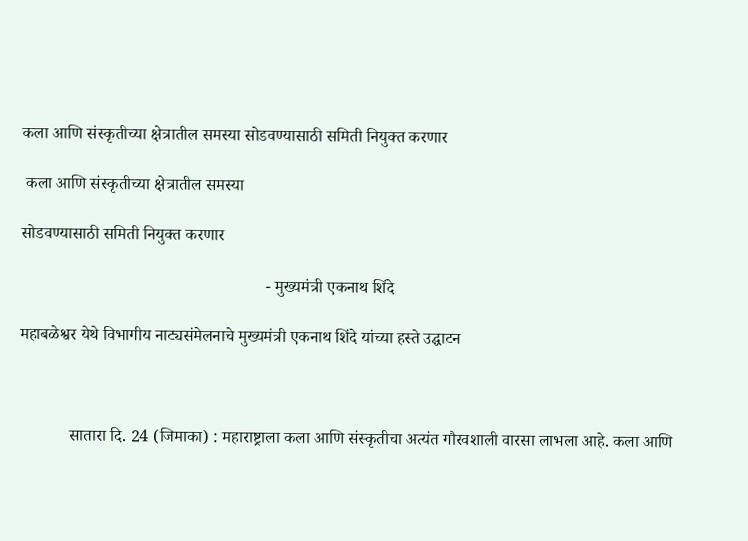कला आणि संस्कृतीच्या क्षेत्रातील समस्या सोडवण्यासाठी समिती नियुक्त करणार

 कला आणि संस्कृतीच्या क्षेत्रातील समस्या

सोडवण्यासाठी समिती नियुक्त करणार

                                                           - मुख्यमंत्री एकनाथ शिंदे

महाबळेश्वर येथे विभागीय नाट्यसंमेलनाचे मुख्यमंत्री एकनाथ शिंदे यांच्या हस्ते उद्घाटन



            सातारा दि. 24 (जिमाका) : महाराष्ट्राला कला आणि संस्कृतीचा अत्यंत गौरवशाली वारसा लाभला आहे. कला आणि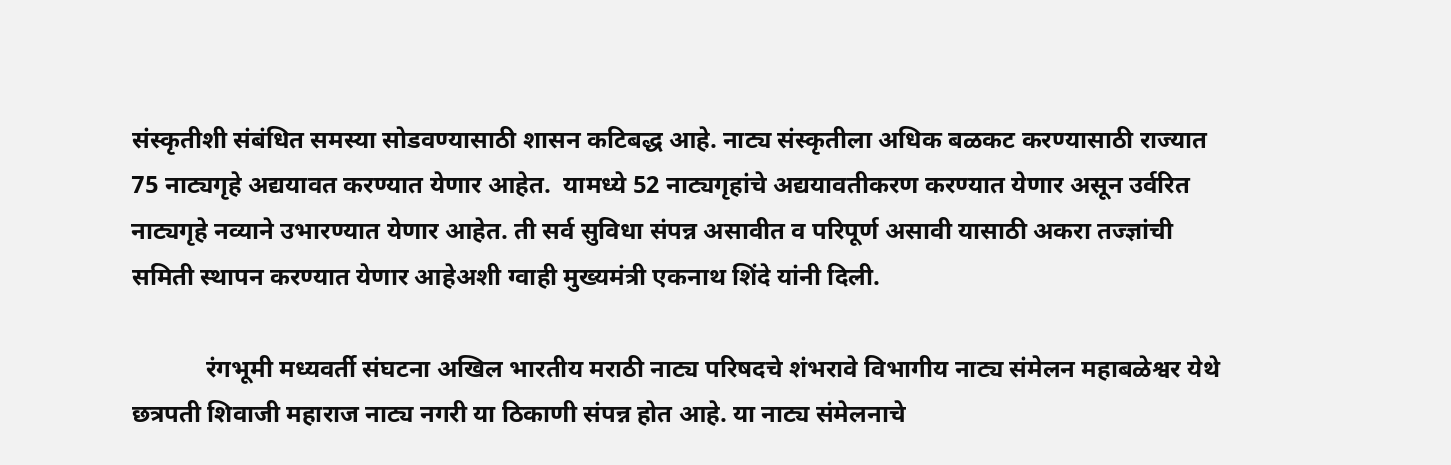संस्कृतीशी संबंधित समस्या सोडवण्यासाठी शासन कटिबद्ध आहे. नाट्य संस्कृतीला अधिक बळकट करण्यासाठी राज्यात 75 नाट्यगृहे अद्ययावत करण्यात येणार आहेत.  यामध्ये 52 नाट्यगृहांचे अद्ययावतीकरण करण्यात येणार असून उर्वरित नाट्यगृहे नव्याने उभारण्यात येणार आहेत. ती सर्व सुविधा संपन्न असावीत व परिपूर्ण असावी यासाठी अकरा तज्ज्ञांची समिती स्थापन करण्यात येणार आहेअशी ग्वाही मुख्यमंत्री एकनाथ शिंदे यांनी दिली.

            रंगभूमी मध्यवर्ती संघटना अखिल भारतीय मराठी नाट्य परिषदचे शंभरावे विभागीय नाट्य संमेलन महाबळेश्वर येथे छत्रपती शिवाजी महाराज नाट्य नगरी या ठिकाणी संपन्न होत आहे. या नाट्य संमेलनाचे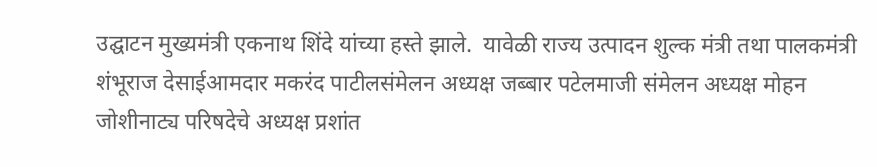उद्घाटन मुख्यमंत्री एकनाथ शिंदे यांच्या हस्ते झाले.  यावेळी राज्य उत्पादन शुल्क मंत्री तथा पालकमंत्री शंभूराज देसाईआमदार मकरंद पाटीलसंमेलन अध्यक्ष जब्बार पटेलमाजी संमेलन अध्यक्ष मोहन जोशीनाट्य परिषदेचे अध्यक्ष प्रशांत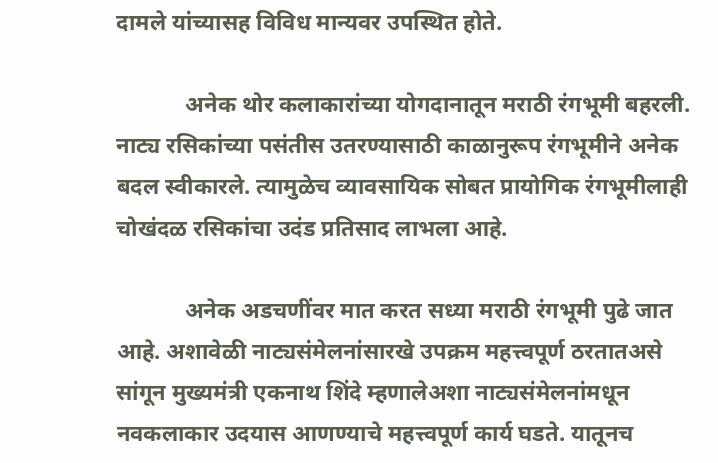दामले यांच्यासह विविध मान्यवर उपस्थित होते.

            अनेक थोर कलाकारांच्या योगदानातून मराठी रंगभूमी बहरली. नाट्य रसिकांच्या पसंतीस उतरण्यासाठी काळानुरूप रंगभूमीने अनेक बदल स्वीकारले. त्यामुळेच व्यावसायिक सोबत प्रायोगिक रंगभूमीलाही चोखंदळ रसिकांचा उदंड प्रतिसाद लाभला आहे.

            अनेक अडचणींवर मात करत सध्या मराठी रंगभूमी पुढे जात आहे. अशावेळी नाट्यसंमेलनांसारखे उपक्रम महत्त्वपूर्ण ठरतातअसे सांगून मुख्यमंत्री एकनाथ शिंदे म्हणालेअशा नाट्यसंमेलनांमधून नवकलाकार उदयास आणण्याचे महत्त्वपूर्ण कार्य घडते. यातूनच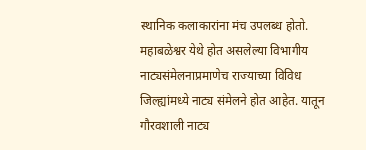स्थानिक कलाकारांना मंच उपलब्ध होतो. महाबळेश्वर येथे होत असलेल्या विभागीय नाट्यसंमेलनाप्रमाणेच राज्याच्या विविध जिल्ह्यांमध्ये नाट्य संमेलने होत आहेत. यातून गौरवशाली नाट्य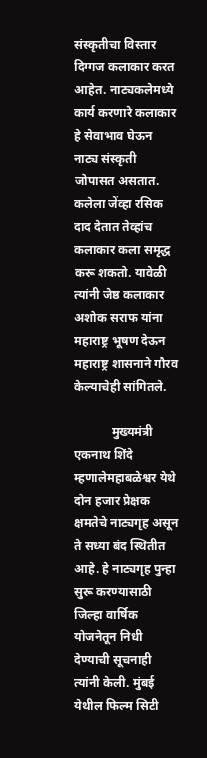संस्कृतीचा विस्तार दिग्गज कलाकार करत आहेत. नाट्यकलेमध्ये कार्य करणारे कलाकार हे सेवाभाव घेऊन नाट्य संस्कृती जोपासत असतात. कलेला जेंव्हा रसिक दाद देतात तेव्हांच कलाकार कला समृद्ध करू शकतो. यावेळी त्यांनी जेष्ठ कलाकार अशोक सराफ यांना महाराष्ट्र भूषण देऊन महाराष्ट्र शासनाने गौरव केल्याचेही सांगितले.

            मुख्यमंत्री एकनाथ शिंदे म्हणालेमहाबळेश्वर येथे दोन हजार प्रेक्षक क्षमतेचे नाट्यगृह असून ते सध्या बंद स्थितीत आहे. हे नाट्यगृह पुन्हा सुरू करण्यासाठी जिल्हा वार्षिक योजनेतून निधी देण्याची सूचनाही त्यांनी केली. मुंबई येथील फिल्म सिटी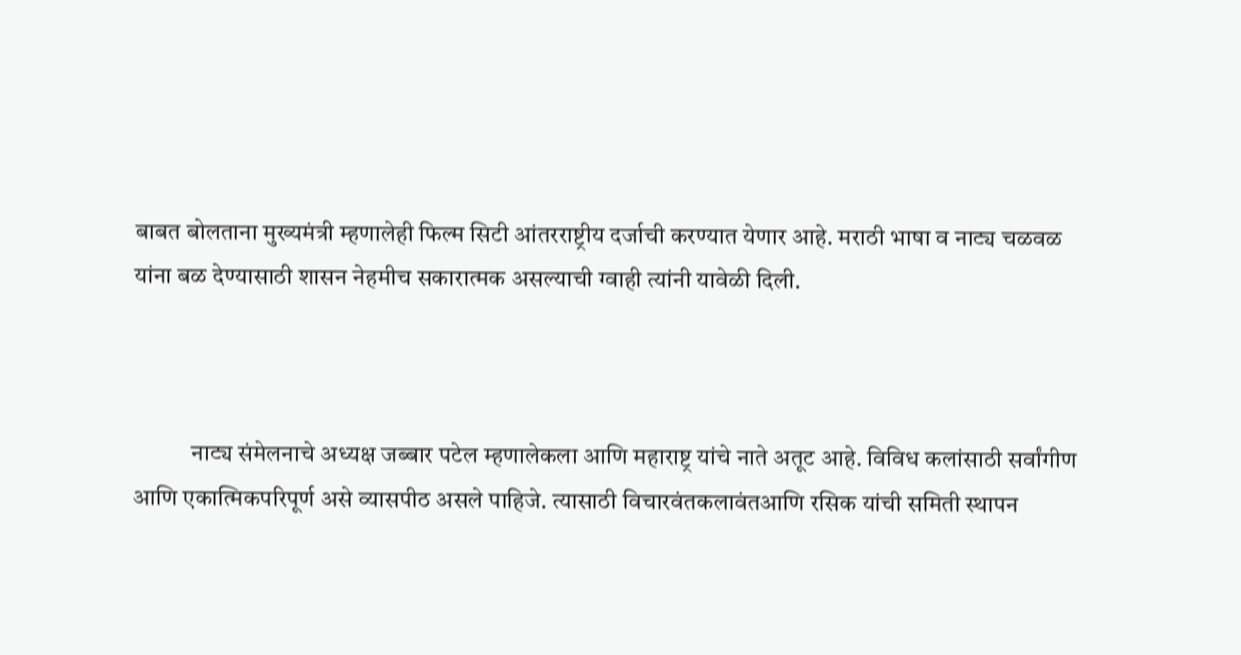बाबत बोलताना मुख्यमंत्री म्हणालेही फिल्म सिटी आंतरराष्ट्रीय दर्जाची करण्यात येणार आहे. मराठी भाषा व नाट्य चळवळ यांना बळ देण्यासाठी शासन नेहमीच सकारात्मक असल्याची ग्वाही त्यांनी यावेळी दिली.



            नाट्य संमेलनाचे अध्यक्ष जब्बार पटेल म्हणालेकला आणि महाराष्ट्र यांचे नाते अतूट आहे. विविध कलांसाठी सर्वांगीण आणि एकात्मिकपरिपूर्ण असे व्यासपीठ असले पाहिजे. त्यासाठी विचारवंतकलावंतआणि रसिक यांची समिती स्थापन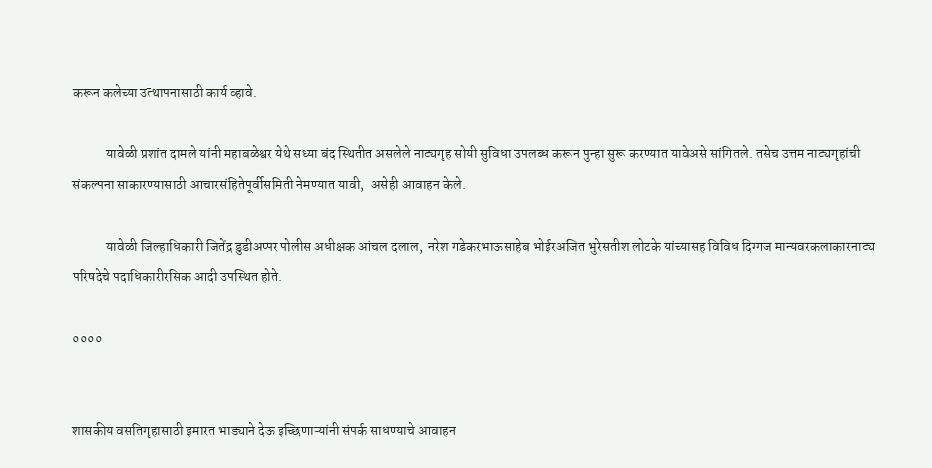करून कलेच्या उत्थापनासाठी कार्य व्हावे.

            यावेळी प्रशांत दामले यांनी महाबळेश्वर येथे सध्या बंद स्थितीत असलेले नाट्यगृह सोयी सुविधा उपलब्ध करून पुन्हा सुरू करण्यात यावेअसे सांगितले. तसेच उत्तम नाट्यगृहांची संकल्पना साकारण्यासाठी आचारसंहितेपूर्वीसमिती नेमण्यात यावी,  असेही आवाहन केले.

            यावेळी जिल्हाधिकारी जितेंद्र डुडीअप्पर पोलीस अधीक्षक आंचल दलाल,  नरेश गडेकरभाऊसाहेब भोईरअजित भुरेसतीश लोटके यांच्यासह विविध दिग्गज मान्यवरकलाकारनाट्य परिषदेचे पदाधिकारीरसिक आदी उपस्थित होते.

००००


शासकीय वसतिगृहासाठी इमारत भाड्याने देऊ इच्छिणाऱ्यांनी संपर्क साधण्याचे आवाहन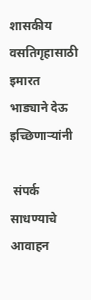शासकीय वसतिगृहासाठी इमारत भाड्याने देऊ इच्छिणाऱ्यांनी

 संपर्क साधण्याचे आवाहन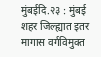मुंबईदि.२३ : मुंबई शहर जिल्ह्यात इतर मागास वर्गविमुक्त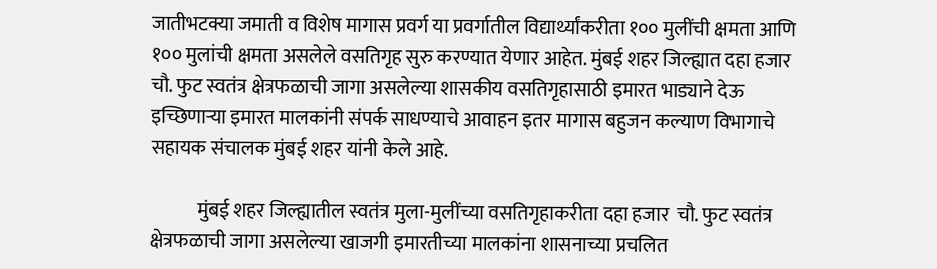जातीभटक्या जमाती व विशेष मागास प्रवर्ग या प्रवर्गातील विद्यार्थ्यांकरीता १०० मुलींची क्षमता आणि १०० मुलांची क्षमता असलेले वसतिगृह सुरु करण्यात येणार आहेत. मुंबई शहर जिल्ह्यात दहा हजार चौ. फुट स्वतंत्र क्षेत्रफळाची जागा असलेल्या शासकीय वसतिगृहासाठी इमारत भाड्याने देऊ इच्छिणाऱ्या इमारत मालकांनी संपर्क साधण्याचे आवाहन इतर मागास बहुजन कल्याण विभागाचे सहायक संचालक मुंबई शहर यांनी केले आहे.

            मुंबई शहर जिल्ह्यातील स्वतंत्र मुला-मुलींच्या वसतिगृहाकरीता दहा हजार  चौ. फुट स्वतंत्र क्षेत्रफळाची जागा असलेल्या खाजगी इमारतीच्या मालकांना शासनाच्या प्रचलित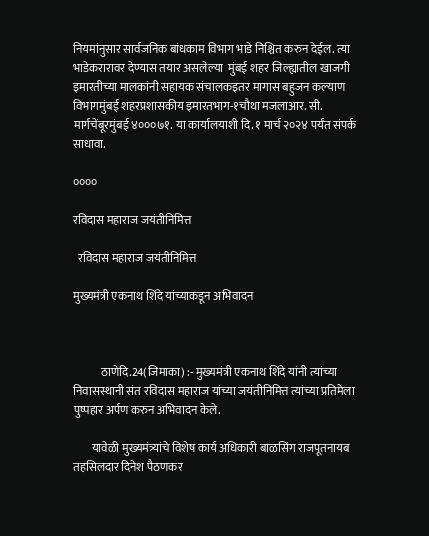नियमांनुसार सार्वजनिक बांधकाम विभाग भाडे निश्चित करुन देईल. त्या भाडेकरारावर देण्यास तयार असलेल्या  मुंबई शहर जिल्ह्यातील खाजगी इमारतीच्या मालकांनी सहायक संचालकइतर मागास बहुजन कल्याण विभागमुंबई शहरप्रशासकीय इमारतभाग-१चौथा मजलाआर. सी. मार्गचेंबूरमुंबई ४०००७१. या कार्यालयाशी दि. १ मार्च २०२४ पर्यंत संपर्क साधावा.

००००

रविदास महाराज जयंतीनिमित्त

  रविदास महाराज जयंतीनिमित्त

मुख्यमंत्री एकनाथ शिंदे यांच्याकडून अभिवादन



            ठाणेदि.24(जिमाका) :- मुख्यमंत्री एकनाथ शिंदे यांनी त्यांच्या निवासस्थानी संत रविदास महाराज यांच्या जयंतीनिमित्त त्यांच्या प्रतिमेला पुष्पहार अर्पण करुन अभिवादन केले.

        यावेळी मुख्यमंत्र्यांचे विशेष कार्य अधिकारी बाळसिंग राजपूतनायब तहसिलदार दिनेश पैठणकर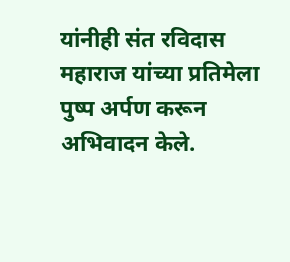यांनीही संत रविदास महाराज यांच्या प्रतिमेला पुष्प अर्पण करून अभिवादन केले.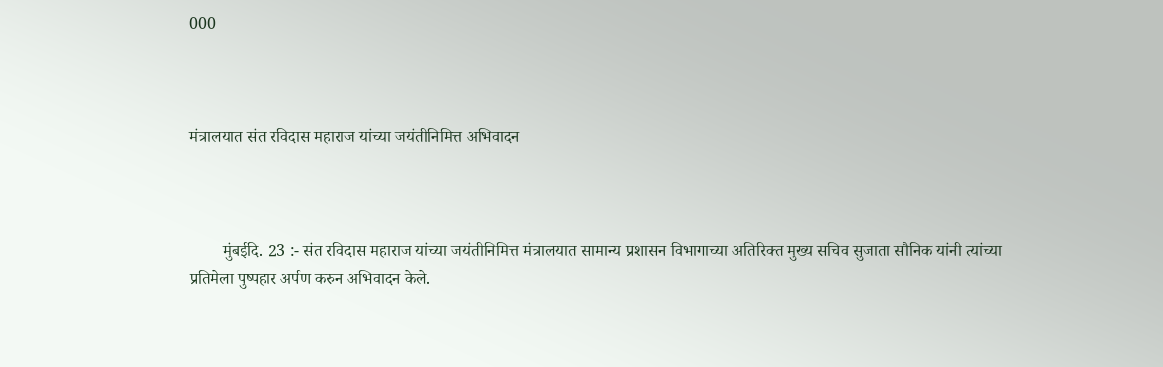000



मंत्रालयात संत रविदास महाराज यांच्या जयंतीनिमित्त अभिवादन



        मुंबईदि. 23 :- संत रविदास महाराज यांच्या जयंतीनिमित्त मंत्रालयात सामान्य प्रशासन विभागाच्या अतिरिक्त मुख्य सचिव सुजाता सौनिक यांनी त्यांच्या प्रतिमेला पुष्पहार अर्पण करुन अभिवादन केले.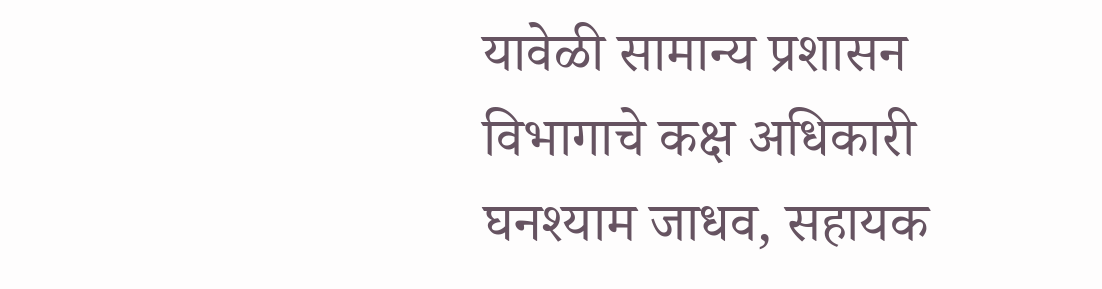यावेळी सामान्य प्रशासन विभागाचे कक्ष अधिकारी घनश्याम जाधव, सहायक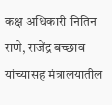कक्ष अधिकारी नितिन राणे, राजेंद्र बच्छाव यांच्यासह मंत्रालयातील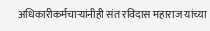अधिकारीकर्मचाऱ्यांनीही संत रविदास महाराज यांच्या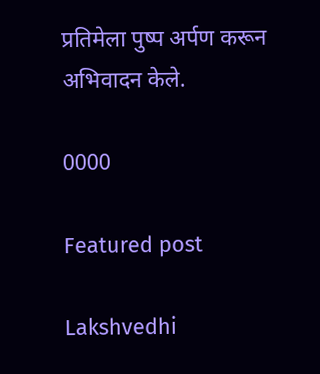प्रतिमेला पुष्प अर्पण करून अभिवादन केले.

0000

Featured post

Lakshvedhi